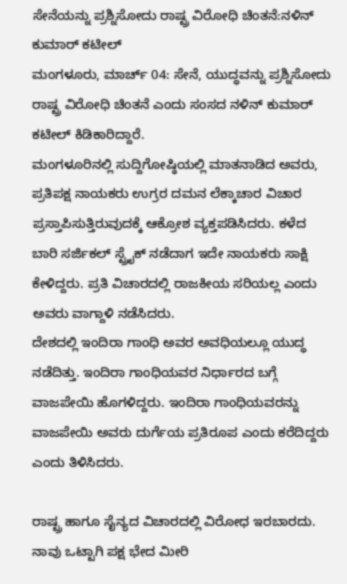ಸೇನೆಯನ್ನು ಪ್ರಶ್ನಿಸೋದು ರಾಷ್ಟ್ರ ವಿರೋಧಿ ಚಿಂತನೆ:ನಳಿನ್ ಕುಮಾರ್ ಕಟೀಲ್
ಮಂಗಳೂರು, ಮಾರ್ಚ್ 04: ಸೇನೆ, ಯುದ್ಧವನ್ನು ಪ್ರಶ್ನಿಸೋದು ರಾಷ್ಟ್ರ ವಿರೋಧಿ ಚಿಂತನೆ ಎಂದು ಸಂಸದ ನಳಿನ್ ಕುಮಾರ್ ಕಟೀಲ್ ಕಿಡಿಕಾರಿದ್ದಾರೆ.
ಮಂಗಳೂರಿನಲ್ಲಿ ಸುದ್ದಿಗೋಷ್ಠಿಯಲ್ಲಿ ಮಾತನಾಡಿದ ಅವರು, ಪ್ರತಿಪಕ್ಷ ನಾಯಕರು ಉಗ್ರರ ದಮನ ಲೆಕ್ಕಾಚಾರ ವಿಚಾರ ಪ್ರಸ್ತಾಪಿಸುತ್ತಿರುವುದಕ್ಕೆ ಆಕ್ರೋಶ ವ್ಯಕ್ತಪಡಿಸಿದರು. ಕಳೆದ ಬಾರಿ ಸರ್ಜಿಕಲ್ ಸ್ಟ್ರೈಕ್ ನಡೆದಾಗ ಇದೇ ನಾಯಕರು ಸಾಕ್ಷಿ ಕೇಳಿದ್ದರು. ಪ್ರತಿ ವಿಚಾರದಲ್ಲಿ ರಾಜಕೀಯ ಸರಿಯಲ್ಲ ಎಂದು ಅವರು ವಾಗ್ದಾಳಿ ನಡೆಸಿದರು.
ದೇಶದಲ್ಲಿ ಇಂದಿರಾ ಗಾಂಧಿ ಅವರ ಅವಧಿಯಲ್ಲೂ ಯುದ್ಧ ನಡೆದಿತ್ತು. ಇಂದಿರಾ ಗಾಂಧಿಯವರ ನಿರ್ಧಾರದ ಬಗ್ಗೆ ವಾಜಪೇಯಿ ಹೊಗಳಿದ್ದರು. ಇಂದಿರಾ ಗಾಂಧಿಯವರನ್ನು ವಾಜಪೇಯಿ ಅವರು ದುರ್ಗೆಯ ಪ್ರತಿರೂಪ ಎಂದು ಕರೆದಿದ್ದರು ಎಂದು ತಿಳಿಸಿದರು.

ರಾಷ್ಟ್ರ ಹಾಗೂ ಸೈನ್ಯದ ವಿಚಾರದಲ್ಲಿ ವಿರೋಧ ಇರಬಾರದು. ನಾವು ಒಟ್ಟಾಗಿ ಪಕ್ಷ ಭೇದ ಮೀರಿ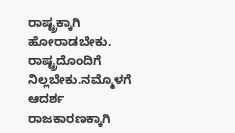ರಾಷ್ಟ್ರಕ್ಕಾಗಿ ಹೋರಾಡಬೇಕು. ರಾಷ್ಟ್ರದೊಂದಿಗೆ ನಿಲ್ಲಬೇಕು.ನಮ್ಮೊಳಗೆ ಆದರ್ಶ ರಾಜಕಾರಣಕ್ಕಾಗಿ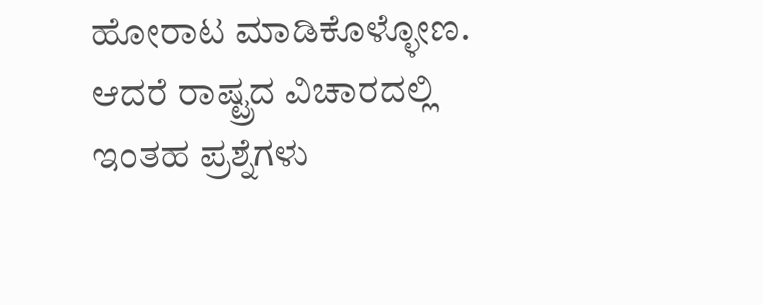ಹೋರಾಟ ಮಾಡಿಕೊಳ್ಳೋಣ. ಆದರೆ ರಾಷ್ಟ್ರದ ವಿಚಾರದಲ್ಲಿ ಇಂತಹ ಪ್ರಶ್ನೆಗಳು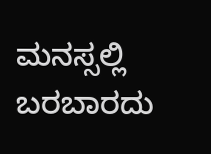ಮನಸ್ಸಲ್ಲಿ ಬರಬಾರದು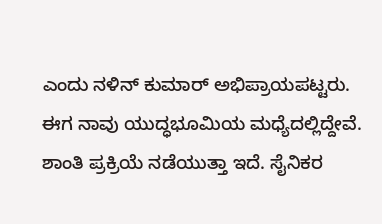ಎಂದು ನಳಿನ್ ಕುಮಾರ್ ಅಭಿಪ್ರಾಯಪಟ್ಟರು.
ಈಗ ನಾವು ಯುದ್ಧಭೂಮಿಯ ಮಧ್ಯೆದಲ್ಲಿದ್ದೇವೆ. ಶಾಂತಿ ಪ್ರಕ್ರಿಯೆ ನಡೆಯುತ್ತಾ ಇದೆ. ಸೈನಿಕರ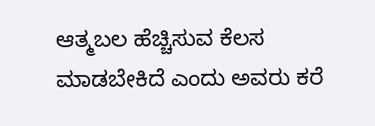ಆತ್ಮಬಲ ಹೆಚ್ಚಿಸುವ ಕೆಲಸ ಮಾಡಬೇಕಿದೆ ಎಂದು ಅವರು ಕರೆ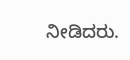ನೀಡಿದರು.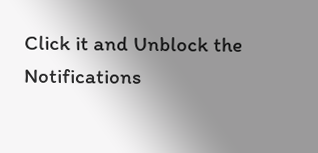Click it and Unblock the Notifications